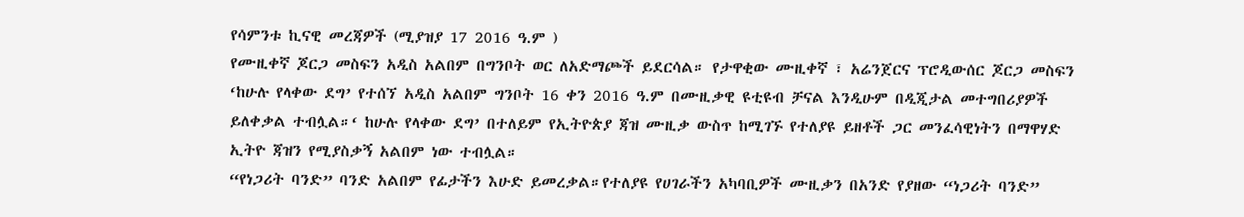የሳምንቱ ኪናዊ መረጃዎች (ሚያዝያ 17 2016 ዓ.ም )
የሙዚቀኛ ጆርጋ መስፍን አዲስ አልበም በግንቦት ወር ለአድማጮች ይደርሳል። የታዋቂው ሙዚቀኛ ፣ አሬንጀርና ፕሮዲውሰር ጆርጋ መስፍን ‘ከሁሉ የላቀው ደግ’ የተሰኘ አዲስ አልበም ግንቦት 16 ቀን 2016 ዓ.ም በሙዚቃዊ ዩቲዩብ ቻናል እንዲሁም በዲጂታል መተግበሪያዎች ይለቀቃል ተብሏል።‘ ከሁሉ የላቀው ደግ’ በተለይም የኢትዮጵያ ጃዝ ሙዚቃ ውስጥ ከሚገኙ የተለያዩ ይዘቶች ጋር መንፈሳዊነትን በማዋሃድ ኢትዮ ጃዝን የሚያስቃኝ አልበም ነው ተብሏል።
“የነጋሪት ባንድ” ባንድ አልበም የፊታችን እሁድ ይመረቃል።የተለያዩ የሀገራችን አካባቢዎች ሙዚቃን በአንድ የያዘው “ነጋሪት ባንድ”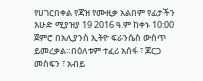የሀገርበቀል የጃዝ የሙዚቃ አልበም የፊታችን እሁድ ሚያዝያ 19 2016 ዓ.ም ከቀኑ 10:00 ጀምሮ በአሊያንስ ኢትዮ ፍራንሴስ ውስጥ ይመረቃል።በዕለቱም ተፈሪ አሰፋ ፣ ጆርጋ መስፍን ፣ አብይ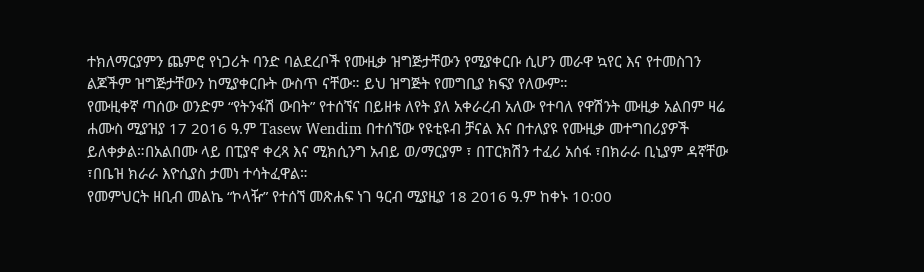ተክለማርያምን ጨምሮ የነጋሪት ባንድ ባልደረቦች የሙዚቃ ዝግጅታቸውን የሚያቀርቡ ሲሆን መራዋ ኳየር እና የተመስገን ልጆችም ዝግጅታቸውን ከሚያቀርቡት ውስጥ ናቸው። ይህ ዝግጅት የመግቢያ ክፍያ የለውም።
የሙዚቀኛ ጣሰው ወንድም “የትንፋሽ ውበት” የተሰኘና በይዘቱ ለየት ያለ አቀራረብ አለው የተባለ የዋሽንት ሙዚቃ አልበም ዛሬ ሐሙስ ሚያዝያ 17 2016 ዓ.ም Tasew Wendim በተሰኘው የዩቲዩብ ቻናል እና በተለያዩ የሙዚቃ መተግበሪያዎች ይለቀቃል።በአልበሙ ላይ በፒያኖ ቀረጻ እና ሚክሲንግ አብይ ወ/ማርያም ፣ በፐርክሽን ተፈሪ አሰፋ ፣በክራራ ቢኒያም ዳኛቸው ፣በቤዝ ክራራ እዮሲያስ ታመነ ተሳትፈዋል።
የመምህርት ዘቢብ መልኬ “ኮላዥ” የተሰኘ መጽሐፍ ነገ ዓርብ ሚያዚያ 18 2016 ዓ.ም ከቀኑ 10:00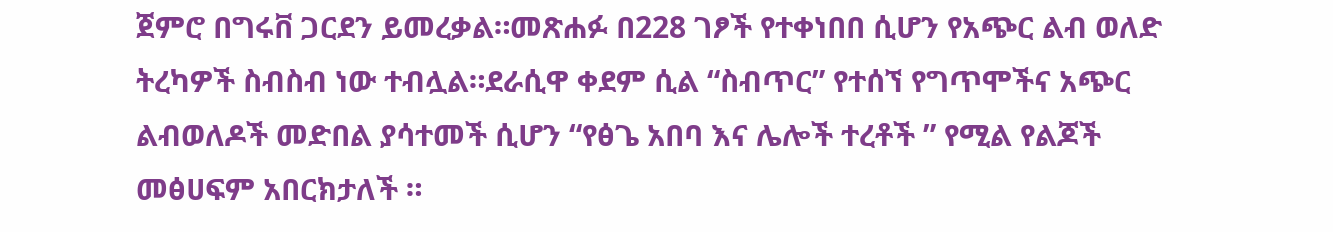ጀምሮ በግሩቨ ጋርደን ይመረቃል።መጽሐፉ በ228 ገፆች የተቀነበበ ሲሆን የአጭር ልብ ወለድ ትረካዎች ስብስብ ነው ተብሏል።ደራሲዋ ቀደም ሲል “ስብጥር” የተሰኘ የግጥሞችና አጭር ልብወለዶች መድበል ያሳተመች ሲሆን “የፅጌ አበባ እና ሌሎች ተረቶች ” የሚል የልጆች መፅሀፍም አበርክታለች ።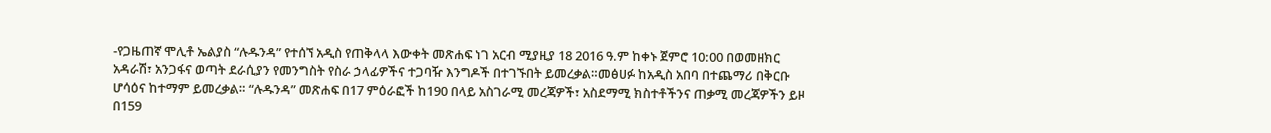-የጋዜጠኛ ሞሊቶ ኤልያስ “ሉዱንዳ” የተሰኘ አዲስ የጠቅላላ እውቀት መጽሐፍ ነገ አርብ ሚያዚያ 18 2016 ዓ.ም ከቀኑ ጀምሮ 10:00 በወመዘክር አዳራሽ፣ አንጋፋና ወጣት ደራሲያን የመንግስት የስራ ኃላፊዎችና ተጋባዥ እንግዶች በተገኙበት ይመረቃል።መፅሀፉ ከአዲስ አበባ በተጨማሪ በቅርቡ ሆሳዕና ከተማም ይመረቃል። “ሉዱንዳ” መጽሐፍ በ17 ምዕራፎች ከ190 በላይ አስገራሚ መረጃዎች፣ አስደማሚ ክስተቶችንና ጠቃሚ መረጃዎችን ይዞ በ159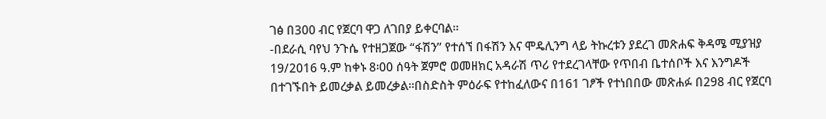ገፅ በ300 ብር የጀርባ ዋጋ ለገበያ ይቀርባል።
-በደራሲ ባየህ ንጉሴ የተዘጋጀው “ፋሽን” የተሰኘ በፋሽን እና ሞዴሊንግ ላይ ትኩረቱን ያደረገ መጽሐፍ ቅዳሜ ሚያዝያ 19/2016 ዓ.ም ከቀኑ 8፡00 ሰዓት ጀምሮ ወመዘክር አዳራሽ ጥሪ የተደረገላቸው የጥበብ ቤተሰቦች እና እንግዶች በተገኙበት ይመረቃል ይመረቃል።በስድስት ምዕራፍ የተከፈለውና በ161 ገፆች የተነበበው መጽሐፉ በ298 ብር የጀርባ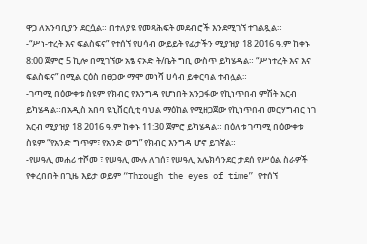ዋጋ ለአንባቢያን ደርሷል። በተለያዩ የመጻሕፍት መደብሮች እንደሚገኘ ተገልጿል።
-“ሥነ-ተረት እና ፍልስፍና” የተሰኘ የሀሳብ ውይይት የፊታችን ሚያዝያ 18 2016 ዓ.ም ከቀኑ 8:00 ጀምሮ 5 ኪሎ በሚገኘው አፄ ናኦድ ት/ቤት ግቢ ውስጥ ይካሄዳል። “ሥነተረት እና እና ፍልስፍና” በሚል ርዕስ በፀጋው ማሞ መነሻ ሀሳብ ይቀርባል ተብሏል።
-ገጣሚ በዕውቀቱ ስዩም የክብር የእንግዳ የሆነበት አንጋፋው የኪነጥበብ ምሽት አርብ ይካሄዳል።በአዲስ አበባ ዩኒቨርሲቲ ባህል ማዕከል የሚዘጋጀው የኪነጥበብ መርሃግብር ነገ አርብ ሚያዝያ 18 2016 ዓ.ም ከቀኑ 11:30 ጀምሮ ይካሄዳል። በዕለቱ ገጣሚ በዕውቀቱ ስዩም “የአንድ ግጥም፣ የአንድ ወግ” የክብር እንግዳ ሆኖ ይገኛል።
-የሠዓሊ መሐሪ ተሾመ ፣ የሠዓሊ ሙሉ ለገሰ፣ የሠዓሊ አሌክሳንደር ታደሰ የሥዕል ስራዎች የቀረበበት በጊዜ እይታ ወይም “Through the eyes of time” የተሰኘ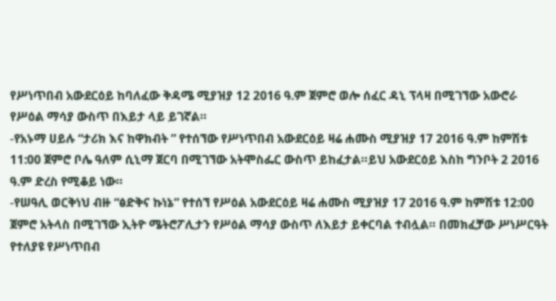የሥነጥበብ አውደርዕይ ከባለፈው ቅዳሜ ሚያዝያ 12 2016 ዓ.ም ጀምሮ ወሎ ሰፈር ዳኒ ፕላዛ በሚገኘው አውሮራ የሥዕል ማሳያ ውስጥ በእይታ ላይ ይገኛል።
-የአኑማ ሀይሉ “ታሪክ እና ከዋክብት ” የተሰኘው የሥነጥበብ አውደርዕይ ዛሬ ሐሙስ ሚያዝያ 17 2016 ዓ.ም ከምሽቱ 11:00 ጀምሮ ቦሌ ዓለም ሲኒማ ጀርባ በሚገኘው አትሞስፌር ውስጥ ይከፈታል።ይህ አውደርዕይ እስከ ግንቦት 2 2016 ዓ.ም ድረስ የሚቆይ ነው።
-የሠዓሊ ወርቅነህ ብዙ “ፅድቅና ኩነኔ” የተሰኘ የሥዕል አውደርዕይ ዛሬ ሐሙስ ሚያዝያ 17 2016 ዓ.ም ከምሽቱ 12:00 ጀምሮ አትላስ በሚገኘው ኢትዮ ሜትሮፖሊታን የሥዕል ማሳያ ውስጥ ለእይታ ይቀርባል ተብሏል። በመክፈቻው ሥነሥርዓት የተለያዩ የሥነጥበብ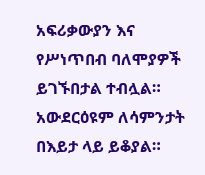አፍሪቃውያን እና የሥነጥበብ ባለሞያዎች ይገኙበታል ተብሏል። አውደርዕዩም ለሳምንታት በእይታ ላይ ይቆያል።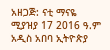አዘጋጅ: ናቲ ማናዬ
ሚያዝያ 17 2016 ዓ.ም
አዲስ አበባ ኢትዮጵያ